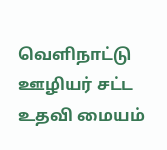வெளிநாட்டு ஊழியர் சட்ட உதவி மையம்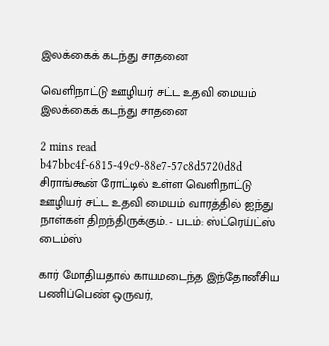இலக்கைக் கடந்து சாதனை

வெளிநாட்டு ஊழியர் சட்ட உதவி மையம் இலக்கைக் கடந்து சாதனை

2 mins read
b47bbc4f-6815-49c9-88e7-57c8d5720d8d
சிராங்கூன் ரோட்டில் உள்ள வெளிநாட்டு ஊழியர் சட்ட உதவி மையம் வாரத்தில் ஐந்து நாள்கள் திறந்திருக்கும். - படம்: ஸ்ட்ரெய்ட்ஸ் டைம்ஸ்

கார் மோதியதால் காயமடைந்த இந்தோனீசிய பணிப்பெண் ஒருவர்,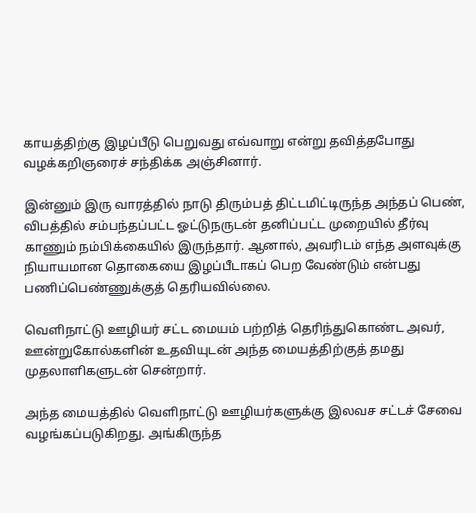காயத்திற்கு இழப்பீடு பெறுவது எவ்வாறு என்று தவித்தபோது வழக்கறிஞரைச் சந்திக்க அஞ்சினார்.

இன்னும் இரு வாரத்தில் நாடு திரும்பத் திட்டமிட்டிருந்த அந்தப் பெண், விபத்தில் சம்பந்தப்பட்ட ஓட்டுநருடன் தனிப்பட்ட முறையில் தீர்வு காணும் நம்பிக்கையில் இருந்தார். ஆனால், அவரிடம் எந்த அளவுக்கு நியாயமான தொகையை இழப்பீடாகப் பெற வேண்டும் என்பது பணிப்பெண்ணுக்குத் தெரியவில்லை.

வெளிநாட்டு ஊழியர் சட்ட மையம் பற்றித் தெரிந்துகொண்ட அவர், ஊன்றுகோல்களின் உதவியுடன் அந்த மையத்திற்குத் தமது முதலாளிகளுடன் சென்றார்.

அந்த மையத்தில் வெளிநாட்டு ஊழியர்களுக்கு இலவச சட்டச் சேவை வழங்கப்படுகிறது. அங்கிருந்த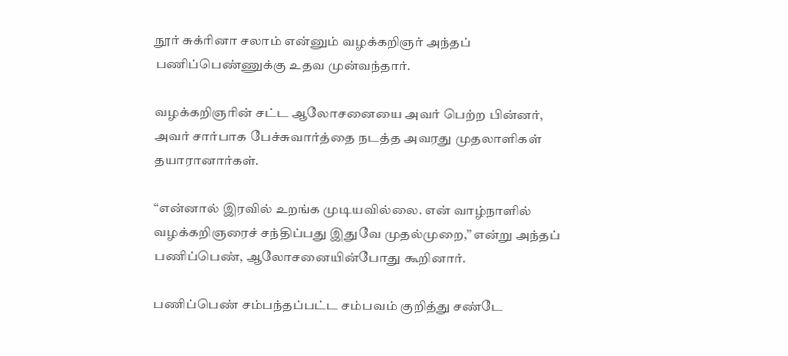நூர் சுக்ரினா சலாம் என்னும் வழக்கறிஞர் அந்தப் பணிப்பெண்ணுக்கு உதவ முன்வந்தார்.

வழக்கறிஞரின் சட்ட ஆலோசனையை அவர் பெற்ற பின்னர், அவர் சார்பாக பேச்சுவார்த்தை நடத்த அவரது முதலாளிகள் தயாரானார்கள்.

“என்னால் இரவில் உறங்க முடியவில்லை. என் வாழ்நாளில் வழக்கறிஞரைச் சந்திப்பது இதுவே முதல்முறை,” என்று அந்தப் பணிப்பெண், ஆலோசனையின்போது கூறினார்.

பணிப்பெண் சம்பந்தப்பட்ட சம்பவம் குறித்து சண்டே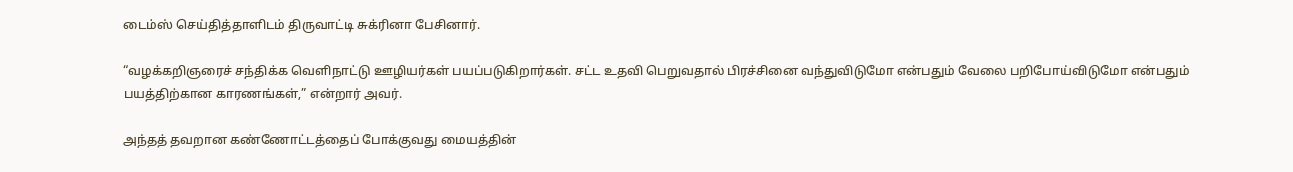டைம்ஸ் செய்தித்தாளிடம் திருவாட்டி சுக்ரினா பேசினார்.

“வழக்கறிஞரைச் சந்திக்க வெளிநாட்டு ஊழியர்கள் பயப்படுகிறார்கள். சட்ட உதவி பெறுவதால் பிரச்சினை வந்துவிடுமோ என்பதும் வேலை பறிபோய்விடுமோ என்பதும் பயத்திற்கான காரணங்கள்,” என்றார் அவர்.

அந்தத் தவறான கண்ணோட்டத்தைப் போக்குவது மையத்தின்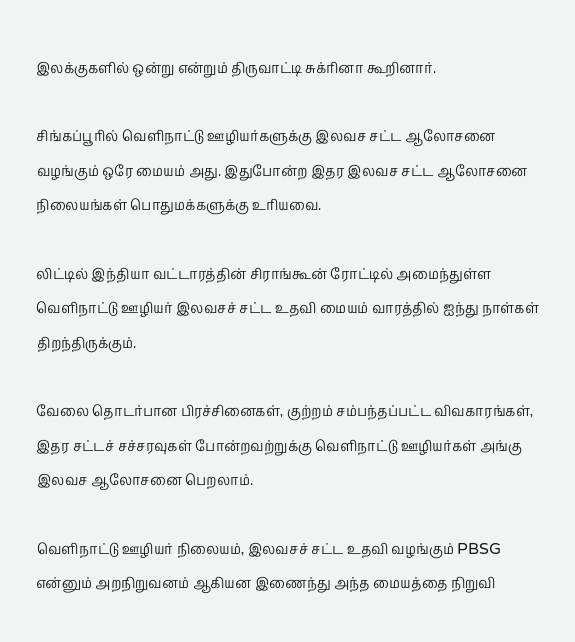இலக்குகளில் ஒன்று என்றும் திருவாட்டி சுக்ரினா கூறினார்.

சிங்கப்பூரில் வெளிநாட்டு ஊழியர்களுக்கு இலவச சட்ட ஆலோசனை வழங்கும் ஒரே மையம் அது. இதுபோன்ற இதர இலவச சட்ட ஆலோசனை நிலையங்கள் பொதுமக்களுக்கு உரியவை.

லிட்டில் இந்தியா வட்டாரத்தின் சிராங்கூன் ரோட்டில் அமைந்துள்ள வெளிநாட்டு ஊழியர் இலவசச் சட்ட உதவி மையம் வாரத்தில் ஐந்து நாள்கள் திறந்திருக்கும்.

வேலை தொடர்பான பிரச்சினைகள், குற்றம் சம்பந்தப்பட்ட விவகாரங்கள், இதர சட்டச் சச்சரவுகள் போன்றவற்றுக்கு வெளிநாட்டு ஊழியர்கள் அங்கு இலவச ஆலோசனை பெறலாம்.

வெளிநாட்டு ஊழியர் நிலையம், இலவசச் சட்ட உதவி வழங்கும் PBSG என்னும் அறநிறுவனம் ஆகியன இணைந்து அந்த மையத்தை நிறுவி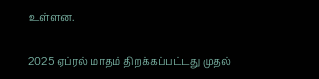உள்ளன.

2025 ஏப்ரல் மாதம் திறக்கப்பட்டது முதல்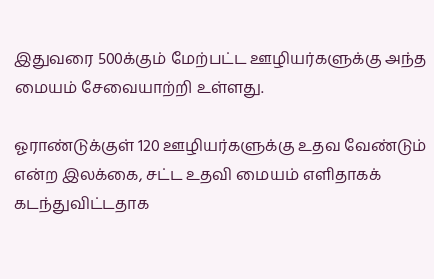இதுவரை 500க்கும் மேற்பட்ட ஊழியர்களுக்கு அந்த மையம் சேவையாற்றி உள்ளது.

ஓராண்டுக்குள் 120 ஊழியர்களுக்கு உதவ வேண்டும் என்ற இலக்கை, சட்ட உதவி மையம் எளிதாகக் கடந்துவிட்டதாக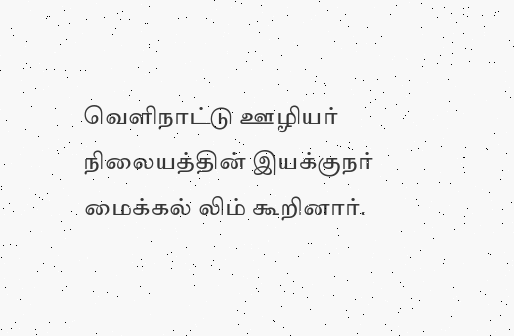வெளிநாட்டு ஊழியர் நிலையத்தின் இயக்குநர் மைக்கல் லிம் கூறினார்.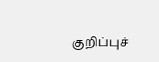குறிப்புச்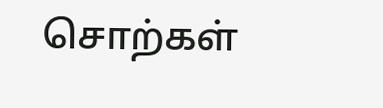சொற்கள்